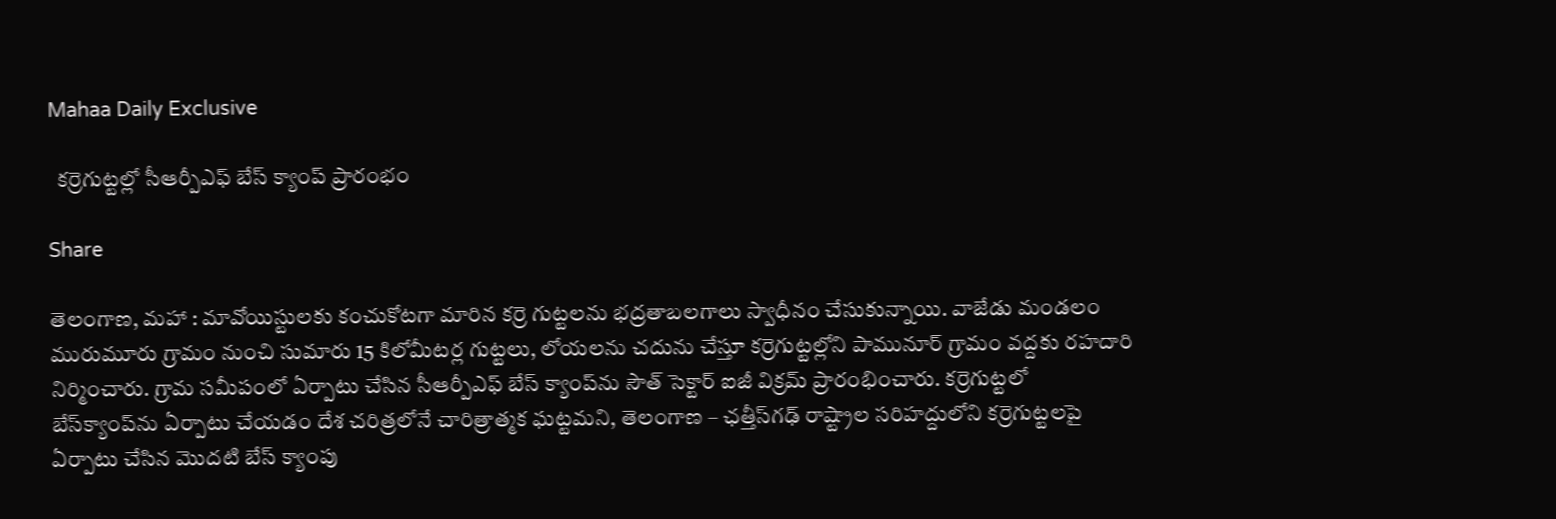Mahaa Daily Exclusive

  కర్రెగుట్టల్లో సీఆర్పీఎఫ్ బేస్ క్యాంప్ ప్రారంభం

Share

తెలంగాణ, మహా : మావోయిస్టులకు కంచుకోటగా మారిన కర్రె గుట్టలను భద్రతాబలగాలు స్వాధీనం చేసుకున్నాయి. వాజేడు మండలం మురుమూరు గ్రామం నుంచి సుమారు 15 కిలోమీటర్ల గుట్టలు, లోయలను చదును చేస్తూ కర్రెగుట్టల్లోని పామునూర్‌‌‌‌ గ్రామం వద్దకు రహదారి నిర్మించారు. గ్రామ సమీపంలో ఏర్పాటు చేసిన సీఆర్పీఎఫ్‌‌‌‌ బేస్‌‌‌‌ క్యాంప్‌‌‌‌ను సౌత్‌‌‌‌ సెక్టార్‌‌‌‌ ఐజీ విక్రమ్‌‌‌‌ ప్రారంభించారు. కర్రెగుట్టలో బేస్‌‌‌‌క్యాంప్‌‌‌‌ను ఏర్పాటు చేయడం దేశ చరిత్రలోనే చారిత్రాత్మక ఘట్టమని, తెలంగాణ – ఛత్తీస్‌‌‌‌గఢ్‌‌‌‌ రాష్ట్రాల సరిహద్దులోని కర్రెగుట్టలపై ఏర్పాటు చేసిన మొదటి బేస్ క్యాంపు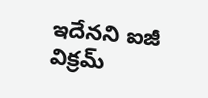ఇదేనని ఐజీ విక్రమ్‌‌‌‌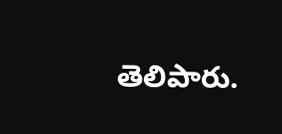తెలిపారు.